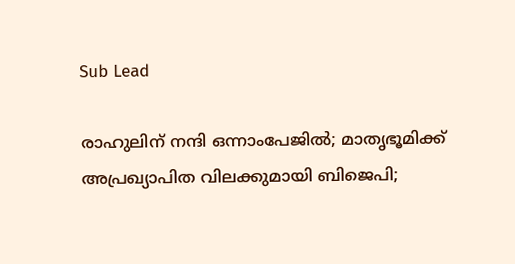Sub Lead

രാഹുലിന് നന്ദി ഒന്നാംപേജില്‍; മാതൃഭൂമിക്ക് അപ്രഖ്യാപിത വിലക്കുമായി ബിജെപി;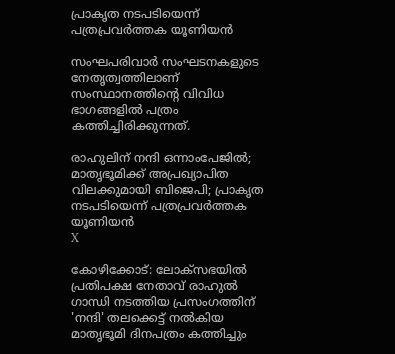പ്രാകൃത നടപടിയെന്ന് പത്രപ്രവര്‍ത്തക യൂണിയന്‍

സംഘപരിവാര്‍ സംഘടനകളുടെ നേതൃത്വത്തിലാണ് സംസ്ഥാനത്തിന്റെ വിവിധ ഭാഗങ്ങളില്‍ പത്രം കത്തിച്ചിരിക്കുന്നത്.

രാഹുലിന് നന്ദി ഒന്നാംപേജില്‍; മാതൃഭൂമിക്ക് അപ്രഖ്യാപിത വിലക്കുമായി ബിജെപി; പ്രാകൃത നടപടിയെന്ന് പത്രപ്രവര്‍ത്തക യൂണിയന്‍
X

കോഴിക്കോട്: ലോക്സഭയില്‍ പ്രതിപക്ഷ നേതാവ് രാഹുല്‍ ഗാന്ധി നടത്തിയ പ്രസംഗത്തിന് 'നന്ദി' തലക്കെട്ട് നല്‍കിയ മാതൃഭൂമി ദിനപത്രം കത്തിച്ചും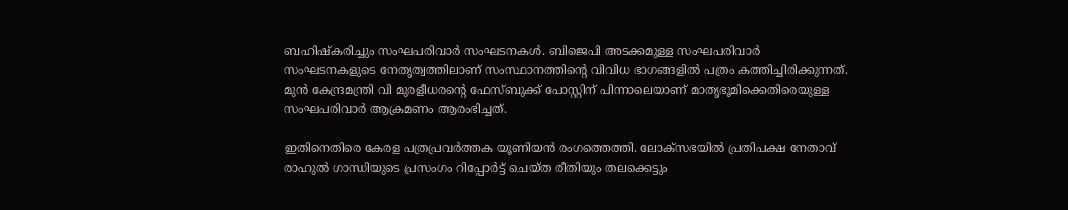ബഹിഷ്‌കരിച്ചും സംഘപരിവാര്‍ സംഘടനകള്‍. ബിജെപി അടക്കമുള്ള സംഘപരിവാര്‍ സംഘടനകളുടെ നേതൃത്വത്തിലാണ് സംസ്ഥാനത്തിന്റെ വിവിധ ഭാഗങ്ങളില്‍ പത്രം കത്തിച്ചിരിക്കുന്നത്. മുന്‍ കേന്ദ്രമന്ത്രി വി മുരളീധരന്റെ ഫേസ്ബുക്ക് പോസ്റ്റിന് പിന്നാലെയാണ് മാതൃഭൂമിക്കെതിരെയുള്ള സംഘപരിവാര്‍ ആക്രമണം ആരംഭിച്ചത്.

ഇതിനെതിരെ കേരള പത്രപ്രവര്‍ത്തക യൂണിയന്‍ രംഗത്തെത്തി. ലോക്സഭയില്‍ പ്രതിപക്ഷ നേതാവ് രാഹുല്‍ ഗാന്ധിയുടെ പ്രസംഗം റിപ്പോര്‍ട്ട് ചെയ്ത രീതിയും തലക്കെട്ടും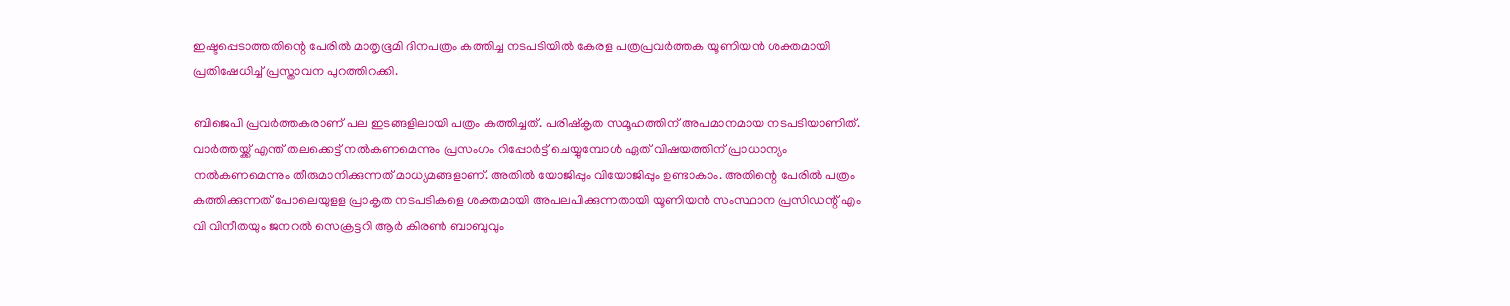ഇഷ്ടപ്പെടാത്തതിന്റെ പേരില്‍ മാതൃഭൂമി ദിനപത്രം കത്തിച്ച നടപടിയില്‍ കേരള പത്രപ്രവര്‍ത്തക യൂണിയന്‍ ശക്തമായി പ്രതിഷേധിച്ച് പ്രസ്താവന പുറത്തിറക്കി.

ബിജെപി പ്രവര്‍ത്തകരാണ് പല ഇടങ്ങളിലായി പത്രം കത്തിച്ചത്. പരിഷ്‌കൃത സമൂഹത്തിന് അപമാനമായ നടപടിയാണിത്. വാര്‍ത്തയ്ക്ക് എന്ത് തലക്കെട്ട് നല്‍കണമെന്നും പ്രസംഗം റിപ്പോര്‍ട്ട് ചെയ്യുമ്പോള്‍ ഏത് വിഷയത്തിന് പ്രാധാന്യം നല്‍കണമെന്നും തീരുമാനിക്കുന്നത് മാധ്യമങ്ങളാണ്. അതില്‍ യോജിപ്പും വിയോജിപ്പും ഉണ്ടാകാം. അതിന്റെ പേരില്‍ പത്രം കത്തിക്കുന്നത് പോലെയുളള പ്രാകൃത നടപടികളെ ശക്തമായി അപലപിക്കുന്നതായി യൂണിയന്‍ സംസ്ഥാന പ്രസിഡന്റ് എം വി വിനീതയും ജനറല്‍ സെക്രട്ടറി ആര്‍ കിരണ്‍ ബാബുവും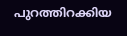പുറത്തിറക്കിയ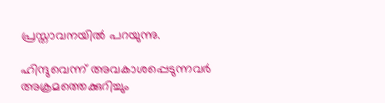പ്രസ്താവനയില്‍ പറയുന്നു.

ഹിന്ദുവെന്ന് അവകാശപ്പെടുന്നവര്‍ അക്രമത്തെക്കുറിച്ചും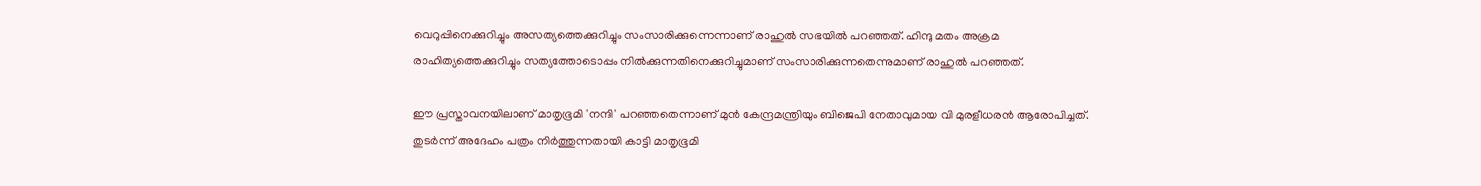വെറുപ്പിനെക്കുറിച്ചും അസത്യത്തെക്കുറിച്ചും സംസാരിക്കുന്നെന്നാണ് രാഹുല്‍ സഭയില്‍ പറഞ്ഞത്. ഹിന്ദു മതം അക്രമ രാഹിത്യത്തെക്കുറിച്ചും സത്യത്തോടൊപ്പം നില്‍ക്കുന്നതിനെക്കുറിച്ചുമാണ് സംസാരിക്കുന്നതെന്നുമാണ് രാഹുല്‍ പറഞ്ഞത്.

ഈ പ്രസ്താവനയിലാണ് മാതൃഭൂമി 'നന്ദി' പറഞ്ഞതെന്നാണ് മുന്‍ കേന്ദ്രമന്ത്രിയും ബിജെപി നേതാവുമായ വി മുരളീധരന്‍ ആരോപിച്ചത്. തുടര്‍ന്ന് അദേഹം പത്രം നിര്‍ത്തുന്നതായി കാട്ടി മാതൃഭൂമി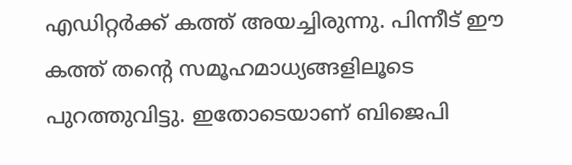എഡിറ്റര്‍ക്ക് കത്ത് അയച്ചിരുന്നു. പിന്നീട് ഈ കത്ത് തന്റെ സമൂഹമാധ്യങ്ങളിലൂടെ പുറത്തുവിട്ടു. ഇതോടെയാണ് ബിജെപി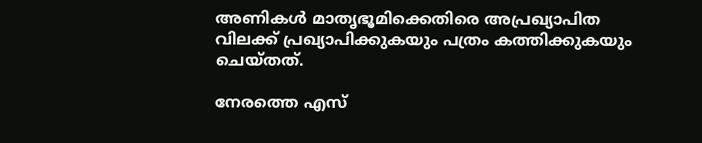അണികള്‍ മാതൃഭൂമിക്കെതിരെ അപ്രഖ്യാപിത വിലക്ക് പ്രഖ്യാപിക്കുകയും പത്രം കത്തിക്കുകയും ചെയ്തത്.

നേരത്തെ എസ്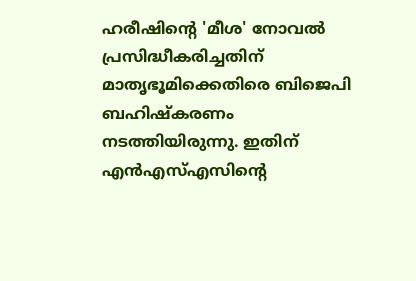ഹരീഷിന്റെ 'മീശ' നോവല്‍ പ്രസിദ്ധീകരിച്ചതിന് മാതൃഭൂമിക്കെതിരെ ബിജെപി ബഹിഷ്‌കരണം നടത്തിയിരുന്നു. ഇതിന് എന്‍എസ്എസിന്റെ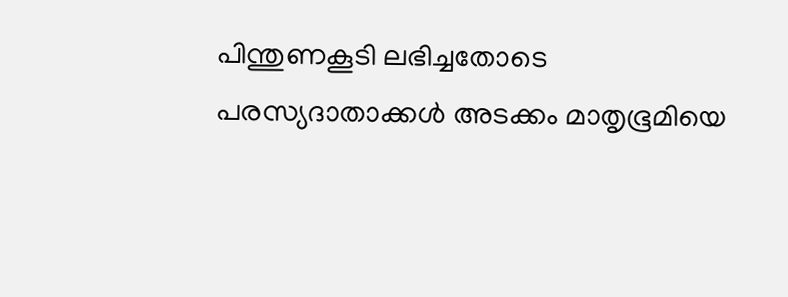പിന്തുണകൂടി ലഭിച്ചതോടെ പരസ്യദാതാക്കള്‍ അടക്കം മാതൃഭൂമിയെ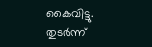കൈവിട്ടു. തുടര്‍ന്ന്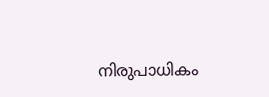നിരുപാധികം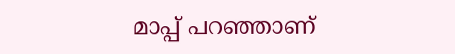മാപ്പ് പറഞ്ഞാണ്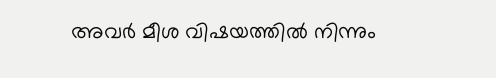അവര്‍ മീശ വിഷയത്തില്‍ നിന്നും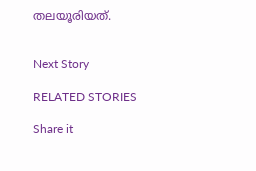തലയൂരിയത്.


Next Story

RELATED STORIES

Share it